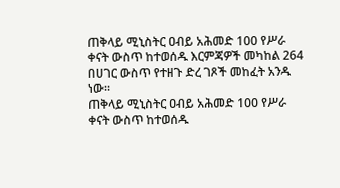ጠቅላይ ሚኒስትር ዐብይ አሕመድ 100 የሥራ ቀናት ውስጥ ከተወሰዱ እርምጃዎች መካከል 264 በሀገር ውስጥ የተዘጉ ድረ ገጾች መከፈት አንዱ ነው።
ጠቅላይ ሚኒስትር ዐብይ አሕመድ 100 የሥራ ቀናት ውስጥ ከተወሰዱ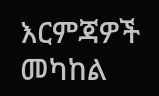እርምጃዎች መካከል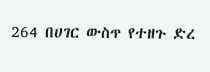264 በሀገር ውስጥ የተዘጉ ድረ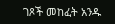ገጾች መከፈት አንዱ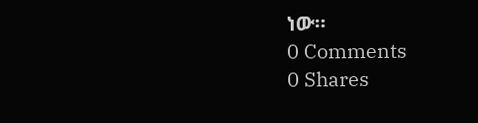ነው።
0 Comments
0 Shares